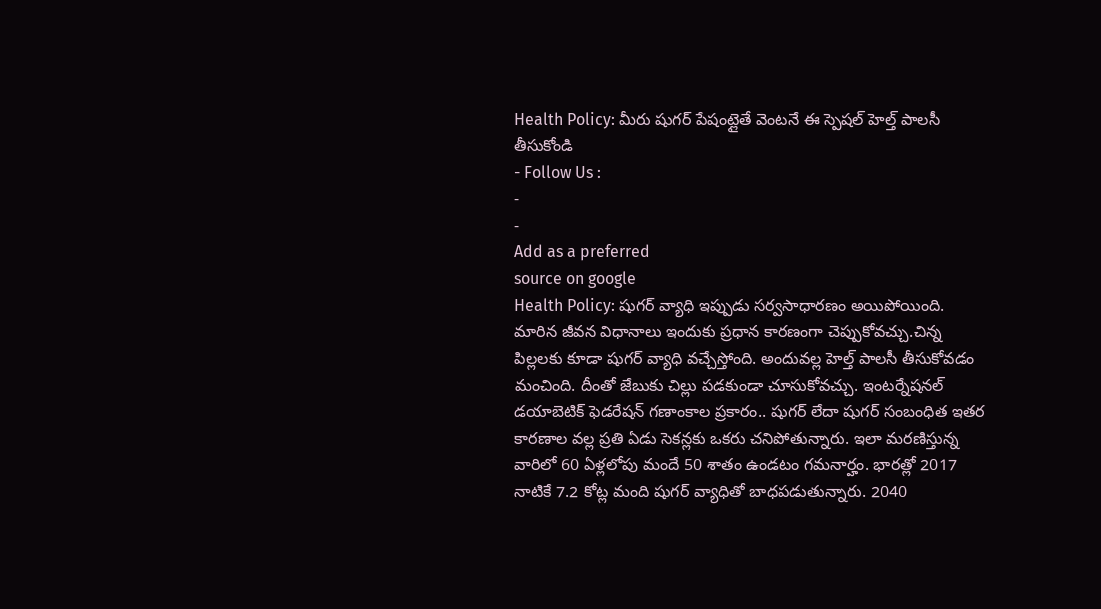Health Policy: మీరు షుగర్ పేషంట్లైతే వెంటనే ఈ స్పెషల్ హెల్త్ పాలసీ తీసుకోండి
- Follow Us :
-
-
Add as a preferred
source on google
Health Policy: షుగర్ వ్యాధి ఇప్పుడు సర్వసాధారణం అయిపోయింది. మారిన జీవన విధానాలు ఇందుకు ప్రధాన కారణంగా చెప్పుకోవచ్చు.చిన్న పిల్లలకు కూడా షుగర్ వ్యాధి వచ్చేస్తోంది. అందువల్ల హెల్త్ పాలసీ తీసుకోవడం మంచింది. దీంతో జేబుకు చిల్లు పడకుండా చూసుకోవచ్చు. ఇంటర్నేషనల్ డయాబెటిక్ ఫెడరేషన్ గణాంకాల ప్రకారం.. షుగర్ లేదా షుగర్ సంబంధిత ఇతర కారణాల వల్ల ప్రతి ఏడు సెకన్లకు ఒకరు చనిపోతున్నారు. ఇలా మరణిస్తున్న వారిలో 60 ఏళ్లలోపు మందే 50 శాతం ఉండటం గమనార్హం. భారత్లో 2017 నాటికే 7.2 కోట్ల మంది షుగర్ వ్యాధితో బాధపడుతున్నారు. 2040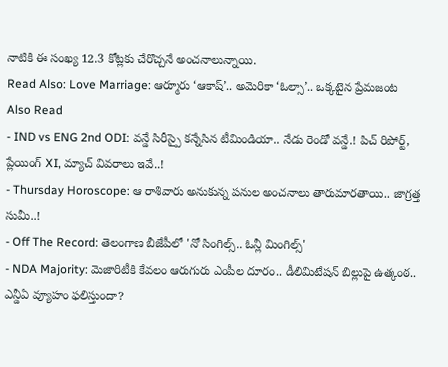నాటికి ఈ సంఖ్య 12.3 కోట్లకు చేరొచ్చనే అంచనాలున్నాయి.
Read Also: Love Marriage: ఆర్మూరు ‘ఆకాష్’.. అమెరికా ‘ఓల్సా’.. ఒక్కటైన ప్రేమజంట
Also Read
- IND vs ENG 2nd ODI: వన్డే సిరీస్పై కన్నేసిన టీమిండియా.. నేడు రెండో వన్డే.! పిచ్ రిపోర్ట్, ప్లేయింగ్ XI, మ్యాచ్ వివరాలు ఇవే..!
- Thursday Horoscope: ఆ రాశివారు అనుకున్న పనుల అంచనాలు తారుమారతాయి.. జాగ్రత్త సుమీ..!
- Off The Record: తెలంగాణ బీజేపీలో 'నో సింగిల్స్.. ఓన్లీ మింగిల్స్'
- NDA Majority: మెజారిటీకి కేవలం ఆరుగురు ఎంపీల దూరం.. డీలిమిటేషన్ బిల్లుపై ఉత్కంఠ.. ఎన్డీఏ వ్యూహం ఫలిస్తుందా?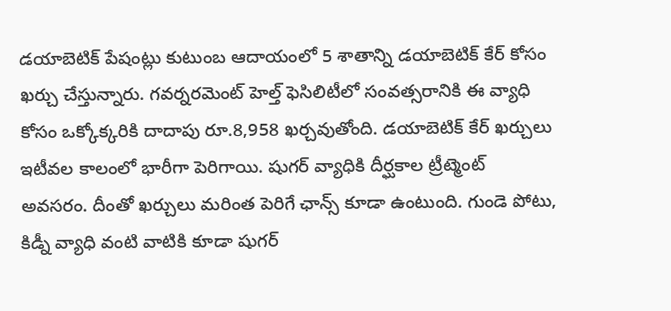డయాబెటిక్ పేషంట్లు కుటుంబ ఆదాయంలో 5 శాతాన్ని డయాబెటిక్ కేర్ కోసం ఖర్చు చేస్తున్నారు. గవర్నరమెంట్ హెల్త్ ఫెసిలిటీలో సంవత్సరానికి ఈ వ్యాధి కోసం ఒక్కోక్కరికి దాదాపు రూ.8,958 ఖర్చవుతోంది. డయాబెటిక్ కేర్ ఖర్చులు ఇటీవల కాలంలో భారీగా పెరిగాయి. షుగర్ వ్యాధికి దీర్ఘకాల ట్రీట్మెంట్ అవసరం. దీంతో ఖర్చులు మరింత పెరిగే ఛాన్స్ కూడా ఉంటుంది. గుండె పోటు, కిడ్నీ వ్యాధి వంటి వాటికి కూడా షుగర్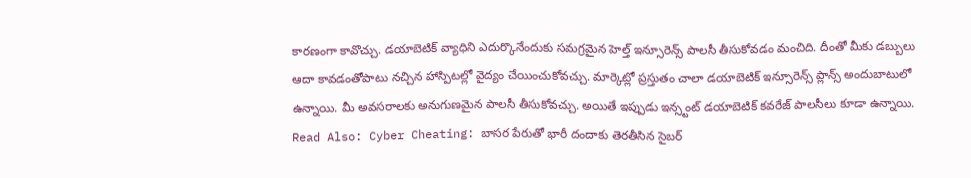కారణంగా కావొచ్చు. డయాబెటిక్ వ్యాధిని ఎదుర్కొనేందుకు సమగ్రమైన హెల్త్ ఇన్సూరెన్స్ పాలసీ తీసుకోవడం మంచిది. దీంతో మీకు డబ్బులు ఆదా కావడంతోపాటు నచ్చిన హాస్పిటల్లో వైద్యం చేయించుకోవచ్చు. మార్కెట్లో ప్రస్తుతం చాలా డయాబెటిక్ ఇన్సూరెన్స్ ప్లాన్స్ అందుబాటులో ఉన్నాయి. మీ అవసరాలకు అనుగుణమైన పాలసీ తీసుకోవచ్చు. అయితే ఇప్పుడు ఇన్స్టంట్ డయాబెటిక్ కవరేజ్ పాలసీలు కూడా ఉన్నాయి.
Read Also: Cyber Cheating: బాసర పేరుతో భారీ దందాకు తెరతీసిన సైబర్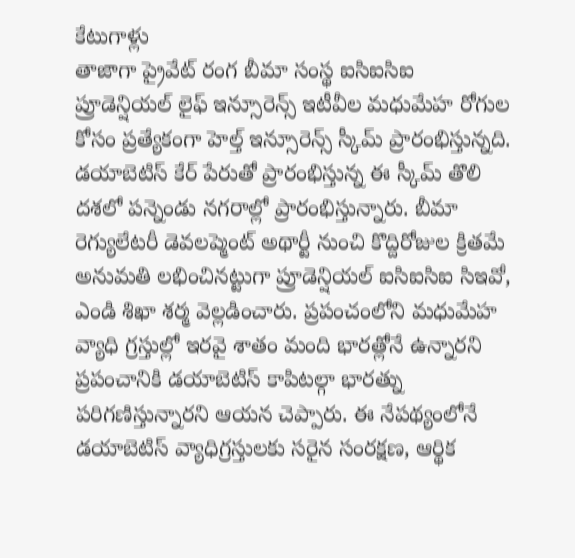కేటుగాళ్లు
తాజాగా ప్రైవేట్ రంగ బీమా సంస్థ ఐసిఐసిఐ ప్రూడెన్షియల్ లైఫ్ ఇన్సూరెన్స్ ఇటీవీల మధుమేహ రోగుల కోసం ప్రత్యేకంగా హెల్త్ ఇన్సూరెన్స్ స్కీమ్ ప్రారంభిస్తున్నది. డయాబెటిస్ కేర్ పేరుతో ప్రారంభిస్తున్న ఈ స్కీమ్ తొలి దశలో పన్నెండు నగరాల్లో ప్రారంభిస్తున్నారు. బీమా రెగ్యులేటరీ డెవలప్మెంట్ అథార్టీ నుంచి కొద్దిరోజుల క్రితమే అనుమతి లభించినట్టుగా ప్రూడెన్షియల్ ఐసిఐసిఐ సిఇవో, ఎండి శిఖా శర్మ వెల్లడించారు. ప్రపంచంలోని మధుమేహ వ్యాధి గ్రస్తుల్లో ఇరవై శాతం మంది భారత్లోనే ఉన్నారని ప్రపంచానికి డయాబెటిస్ కాపిటల్గా భారత్ను పరిగణిస్తున్నారని ఆయన చెప్పారు. ఈ నేపథ్యంలోనే డయాబెటిస్ వ్యాధిగ్రస్తులకు సరైన సంరక్షణ, ఆర్థిక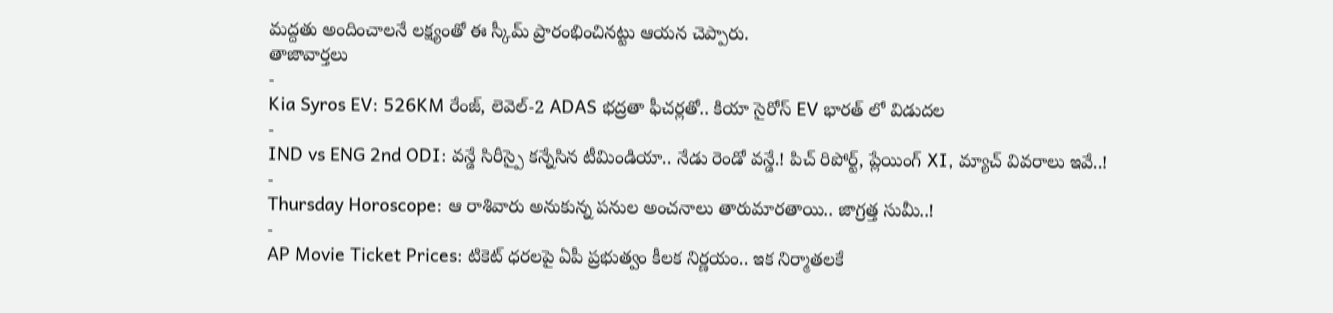మద్దతు అందించాలనే లక్ష్యంతో ఈ స్కీమ్ ప్రారంభించినట్టు ఆయన చెప్పారు.
తాజావార్తలు
-
Kia Syros EV: 526KM రేంజ్, లెవెల్-2 ADAS భద్రతా ఫీచర్లతో.. కియా సైరోస్ EV భారత్ లో విడుదల
-
IND vs ENG 2nd ODI: వన్డే సిరీస్పై కన్నేసిన టీమిండియా.. నేడు రెండో వన్డే.! పిచ్ రిపోర్ట్, ప్లేయింగ్ XI, మ్యాచ్ వివరాలు ఇవే..!
-
Thursday Horoscope: ఆ రాశివారు అనుకున్న పనుల అంచనాలు తారుమారతాయి.. జాగ్రత్త సుమీ..!
-
AP Movie Ticket Prices: టికెట్ ధరలపై ఏపీ ప్రభుత్వం కీలక నిర్ణయం.. ఇక నిర్మాతలకే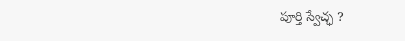పూర్తి స్వేచ్ఛ ?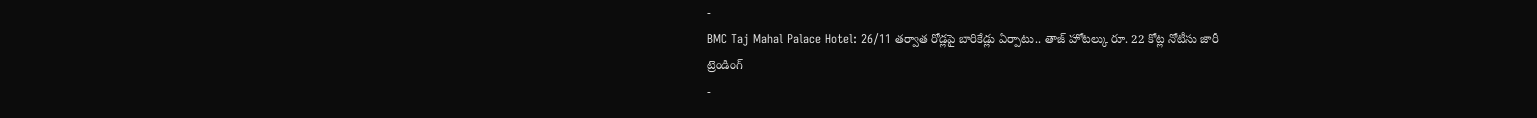-
BMC Taj Mahal Palace Hotel: 26/11 తర్వాత రోడ్లపై బారికేడ్లు ఏర్పాటు.. తాజ్ హోటల్కు రూ. 22 కోట్ల నోటీసు జారీ
ట్రెండింగ్
-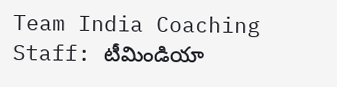Team India Coaching Staff: టీమిండియా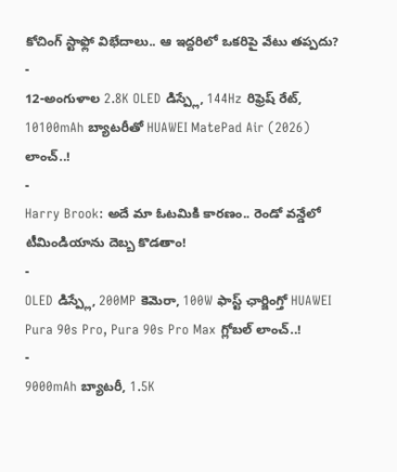కోచింగ్ స్టాఫ్లో విభేదాలు.. ఆ ఇద్దరిలో ఒకరిపై వేటు తప్పదు?
-
12-అంగుళాల 2.8K OLED డిస్ప్లే, 144Hz రిఫ్రెష్ రేట్, 10100mAh బ్యాటరీతో HUAWEI MatePad Air (2026) లాంచ్..!
-
Harry Brook: అదే మా ఓటమికి కారణం.. రెండో వన్డేలో టీమిండియాను దెబ్బ కొడతాం!
-
OLED డిస్ప్లే, 200MP కెమెరా, 100W ఫాస్ట్ ఛార్జింగ్తో HUAWEI Pura 90s Pro, Pura 90s Pro Max గ్లోబల్ లాంచ్..!
-
9000mAh బ్యాటరీ, 1.5K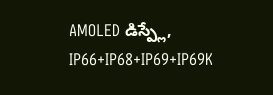AMOLED డిస్ప్లే, IP66+IP68+IP69+IP69K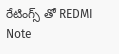రేటింగ్స్ తో REDMI Note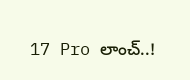17 Pro లాంచ్..!